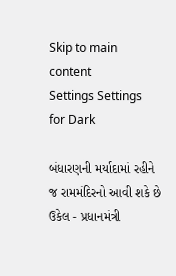Skip to main content
Settings Settings for Dark

બંધારણની મર્યાદામાં રહીને જ રામમંદિરનો આવી શકે છે ઉકેલ - પ્રધાનમંત્રી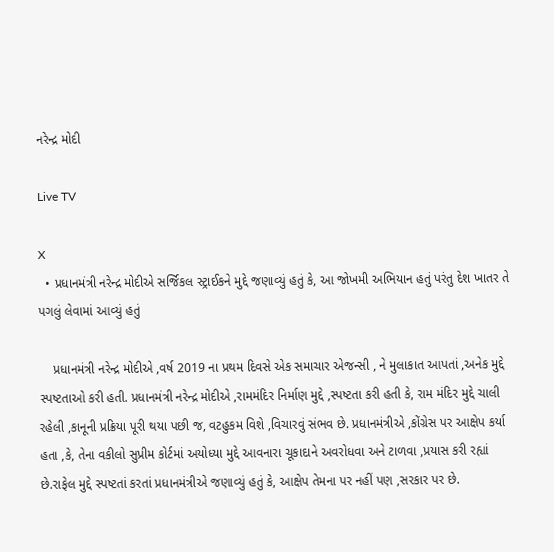નરેન્દ્ર મોદી

Live TV

X
  • પ્રધાનમંત્રી નરેન્દ્ર મોદીએ સર્જિકલ સ્ટ્રાઈકને મુદ્દે જણાવ્યું હતું કે, આ જોખમી અભિયાન હતું પરંતુ દેશ ખાતર તે પગલું લેવામાં આવ્યું હતું

    પ્રધાનમંત્રી નરેન્દ્ર મોદીએ ,વર્ષ 2019 ના પ્રથમ દિવસે એક સમાચાર એજન્સી , ને મુલાકાત આપતાં ,અનેક મુદ્દે સ્પષ્ટતાઓ કરી હતી. પ્રધાનમંત્રી નરેન્દ્ર મોદીએ ,રામમંદિર નિર્માણ મુદ્દે ,સ્પષ્ટતા કરી હતી કે, રામ મંદિર મુદ્દે ચાલી રહેલી ,કાનૂની પ્રક્રિયા પૂરી થયા પછી જ, વટહુકમ વિશે ,વિચારવું સંભવ છે. પ્રધાનમંત્રીએ ,કોંગ્રેસ પર આક્ષેપ કર્યા હતા ,કે, તેના વકીલો સુપ્રીમ કોર્ટમાં અયોધ્યા મુદ્દે આવનારા ચૂકાદાને અવરોધવા અને ટાળવા ,પ્રયાસ કરી રહ્યાં છે.રાફેલ મુદ્દે સ્પષ્ટતાં કરતાં પ્રધાનમંત્રીએ જણાવ્યું હતું કે, આક્ષેપ તેમના પર નહીં પણ ,સરકાર પર છે.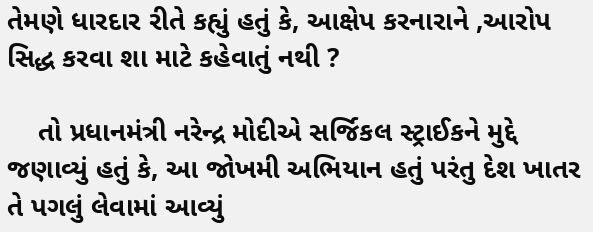તેમણે ધારદાર રીતે કહ્યું હતું કે, આક્ષેપ કરનારાને ,આરોપ સિદ્ધ કરવા શા માટે કહેવાતું નથી ?

    તો પ્રધાનમંત્રી નરેન્દ્ર મોદીએ સર્જિકલ સ્ટ્રાઈકને મુદ્દે જણાવ્યું હતું કે, આ જોખમી અભિયાન હતું પરંતુ દેશ ખાતર તે પગલું લેવામાં આવ્યું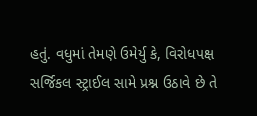હતું. વધુમાં તેમણે ઉમેર્યુ કે, વિરોધપક્ષ સર્જિકલ સ્ટ્રાઈલ સામે પ્રશ્ન ઉઠાવે છે તે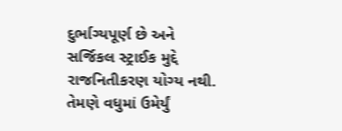દુર્ભાગ્યપૂર્ણ છે અને સર્જિકલ સ્ટ્રાઈક મુદ્દે રાજનિતીકરણ યોગ્ય નથી. તેમણે વધુમાં ઉમેર્યું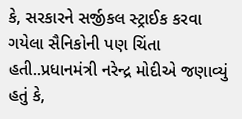કે, સરકારને સર્જીકલ સ્ટ્રાઈક કરવા ગયેલા સૈનિકોની પણ ચિંતા હતી..પ્રધાનમંત્રી નરેન્દ્ર મોદીએ જણાવ્યું હતું કે,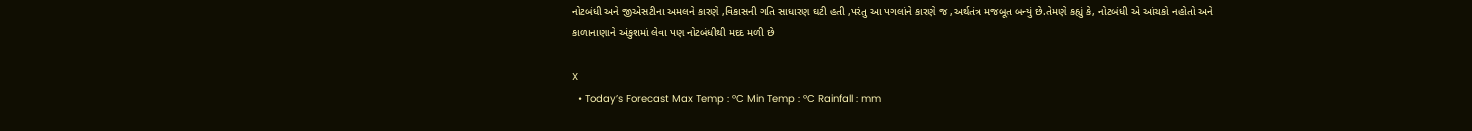નોટબંધી અને જીએસટીના અમલને કારણે ,વિકાસની ગતિ સાધારણ ઘટી હતી ,પરંતુ આ પગલાંને કારણે જ ,અર્થતંત્ર મજબૂત બન્યું છે.તેમણે કહ્યું કે, નોટબંધી એ આંચકો નહોતો અને કાળાનાણાને અંકુશમાં લેવા પણ નોટબંધીથી મદદ મળી છે

X
  • Today’s Forecast Max Temp : °C Min Temp : °C Rainfall : mm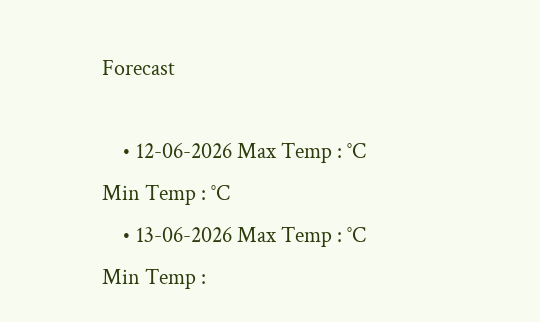Forecast

    • 12-06-2026 Max Temp : °C Min Temp : °C
    • 13-06-2026 Max Temp : °C Min Temp :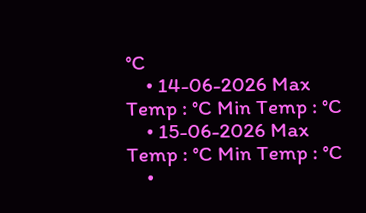°C
    • 14-06-2026 Max Temp : °C Min Temp : °C
    • 15-06-2026 Max Temp : °C Min Temp : °C
    •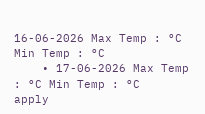16-06-2026 Max Temp : °C Min Temp : °C
    • 17-06-2026 Max Temp : °C Min Temp : °C
apply